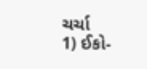ચર્ચા
1) ઈકો-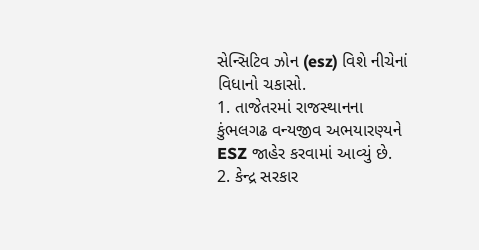સેન્સિટિવ ઝોન (esz) વિશે નીચેનાં વિધાનો ચકાસો.
1. તાજેતરમાં રાજસ્થાનના કુંભલગઢ વન્યજીવ અભયારણ્યને ESZ જાહેર કરવામાં આવ્યું છે.
2. કેન્દ્ર સરકાર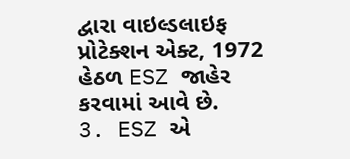દ્વારા વાઇલ્ડલાઇફ પ્રોટેક્શન એક્ટ, 1972 હેઠળ ESZ જાહેર કરવામાં આવે છે.
3. ESZ એ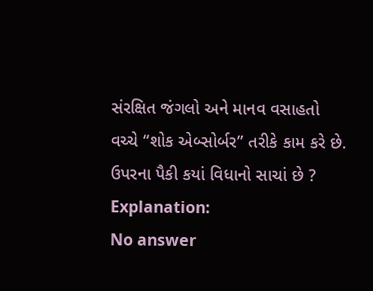સંરક્ષિત જંગલો અને માનવ વસાહતો વચ્ચે “શોક એબ્સોર્બર” તરીકે કામ કરે છે.
ઉપરના પૈકી કયાં વિધાનો સાચાં છે ?
Explanation:
No answer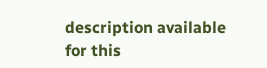description available for this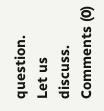question.
Let us discuss.
Comments (0)